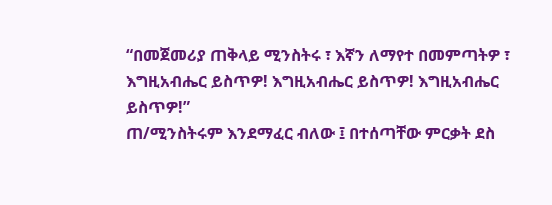“በመጀመሪያ ጠቅላይ ሚንስትሩ ፣ እኛን ለማየተ በመምጣትዎ ፣ እግዚአብሔር ይስጥዎ! እግዚአብሔር ይስጥዎ! እግዚአብሔር ይስጥዎ!”
ጠ/ሚንስትሩም እንደማፈር ብለው ፤ በተሰጣቸው ምርቃት ደስ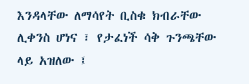እንዳላቸው ለማሳየት ቢስቁ ክብራቸው ሊቀንስ ሆነና ፣ የታፈነች ሳቅ ጉንጫቸው ላይ አዝለው ፤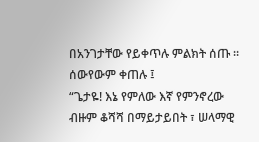በአንገታቸው የይቀጥሉ ምልክት ሰጡ ። ሰውየውም ቀጠሉ ፤
“ጌታዬ! እኔ የምለው እኛ የምንኖረው ብዙም ቆሻሻ በማይታይበት ፣ ሠላማዊ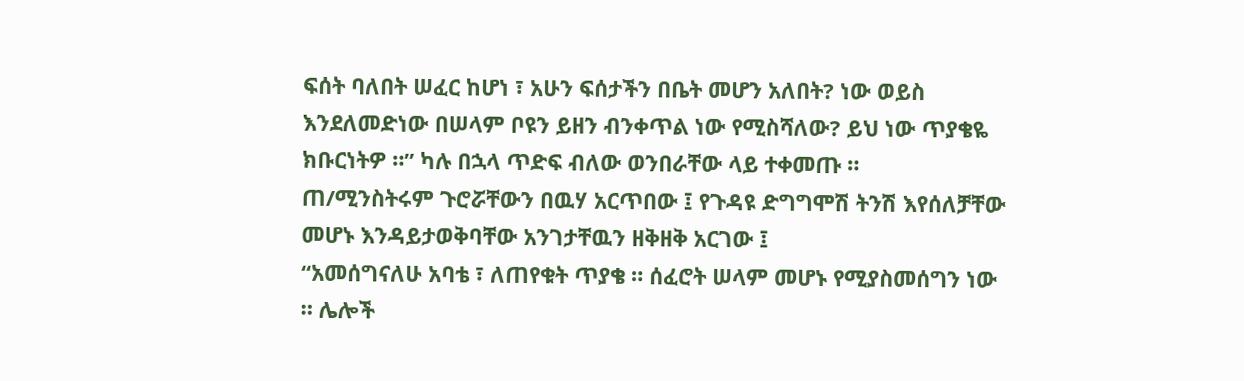ፍሰት ባለበት ሠፈር ከሆነ ፣ አሁን ፍሰታችን በቤት መሆን አለበት? ነው ወይስ እንደለመድነው በሠላም ቦዩን ይዘን ብንቀጥል ነው የሚስሻለው? ይህ ነው ጥያቄዬ ክቡርነትዎ ።” ካሉ በኋላ ጥድፍ ብለው ወንበራቸው ላይ ተቀመጡ ።
ጠ/ሚንስትሩም ጉሮሯቸውን በዉሃ አርጥበው ፤ የጉዳዩ ድግግሞሽ ትንሽ እየሰለቻቸው መሆኑ እንዳይታወቅባቸው አንገታቸዉን ዘቅዘቅ አርገው ፤
“አመሰግናለሁ አባቴ ፣ ለጠየቁት ጥያቄ ። ሰፈሮት ሠላም መሆኑ የሚያስመሰግን ነው ። ሌሎች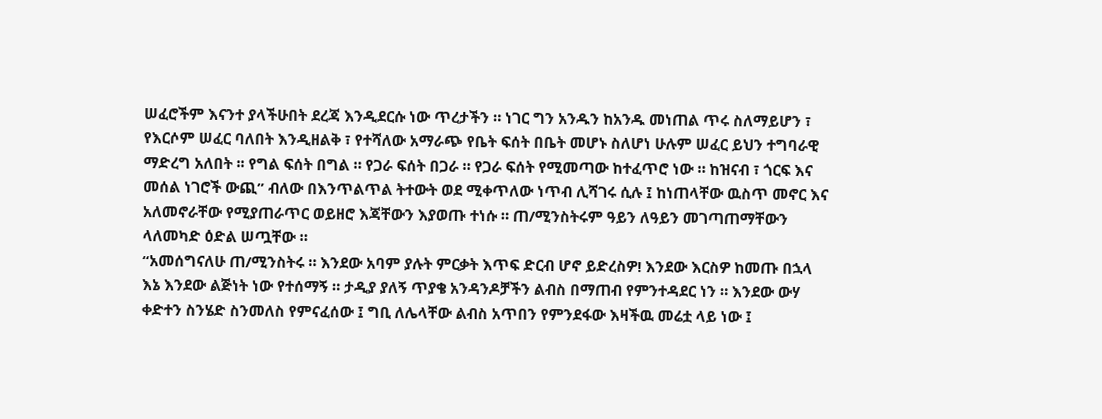ሠፈሮችም እናንተ ያላችሁበት ደረጃ እንዲደርሱ ነው ጥረታችን ። ነገር ግን አንዱን ከአንዱ መነጠል ጥሩ ስለማይሆን ፣ የእርሶም ሠፈር ባለበት እንዲዘልቅ ፣ የተሻለው አማራጭ የቤት ፍሰት በቤት መሆኑ ስለሆነ ሁሉም ሠፈር ይህን ተግባራዊ ማድረግ አለበት ፡፡ የግል ፍሰት በግል ። የጋራ ፍሰት በጋራ ። የጋራ ፍሰት የሚመጣው ከተፈጥሮ ነው ። ከዝናብ ፣ ጎርፍ እና መሰል ነገሮች ውጪ” ብለው በእንጥልጥል ትተውት ወደ ሚቀጥለው ነጥብ ሊሻገሩ ሲሉ ፤ ከነጠላቸው ዉስጥ መኖር እና አለመኖራቸው የሚያጠራጥር ወይዘሮ እጃቸውን እያወጡ ተነሱ ። ጠ/ሚንስትሩም ዓይን ለዓይን መገጣጠማቸውን ላለመካድ ዕድል ሠጧቸው ።
“አመሰግናለሁ ጠ/ሚንስትሩ ። እንደው አባም ያሉት ምርቃት እጥፍ ድርብ ሆኖ ይድረስዎ! እንደው እርስዎ ከመጡ በኋላ እኔ እንደው ልጅነት ነው የተሰማኝ ። ታዲያ ያለኝ ጥያቄ አንዳንዶቻችን ልብስ በማጠብ የምንተዳደር ነን ። እንደው ውሃ ቀድተን ስንሄድ ስንመለስ የምናፈሰው ፤ ግቢ ለሌላቸው ልብስ አጥበን የምንደፋው እዛችዉ መሬቷ ላይ ነው ፤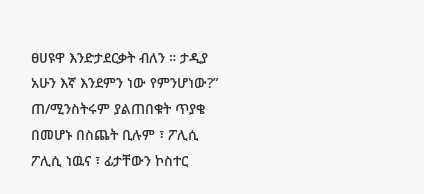ፀሀዩዋ እንድታደርቃት ብለን ። ታዲያ አሁን እኛ እንደምን ነው የምንሆነው?”
ጠ/ሚንስትሩም ያልጠበቁት ጥያቄ በመሆኑ በስጨት ቢሉም ፣ ፖሊሲ ፖሊሲ ነዉና ፣ ፊታቸውን ኮስተር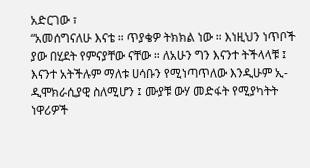አድርገው ፣
“አመሰግናለሁ እናቴ ። ጥያቄዎ ትክክል ነው ። እነዚህን ነጥቦች ያው በሂደት የምናያቸው ናቸው ። ለአሁን ግን እናንተ ትችላላቹ ፤ እናንተ አትችሉም ማለቱ ሀሳቡን የሚነጣጥለው እንዲሁም ኢ-ዲሞክራሲያዊ ስለሚሆን ፤ ሙያቹ ውሃ መድፋት የሚያካትት ነዋሪዎች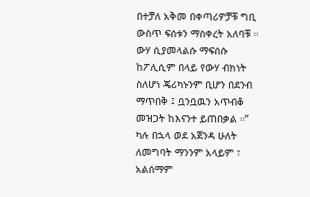በተቻለ አቅመ በቀጣሪዎቻቹ ግቢ ውስጥ ፍሰቱን ማስቀረት አለባቹ ። ውሃ ሲያመላልሱ ማፍሰሱ ከፖሊሲም በላይ የውሃ ብክነት ስለሆነ ጄሪካኑንም ቢሆን በደንብ ማጥበቅ ፤ ቧንቧዉን አጥብቆ መዝጋት ከእናንተ ይጠበቃል ።” ካሉ በኋላ ወደ አጀንዳ ሁለት ለመግባት ማንንም አላይም ፣ አልሰማም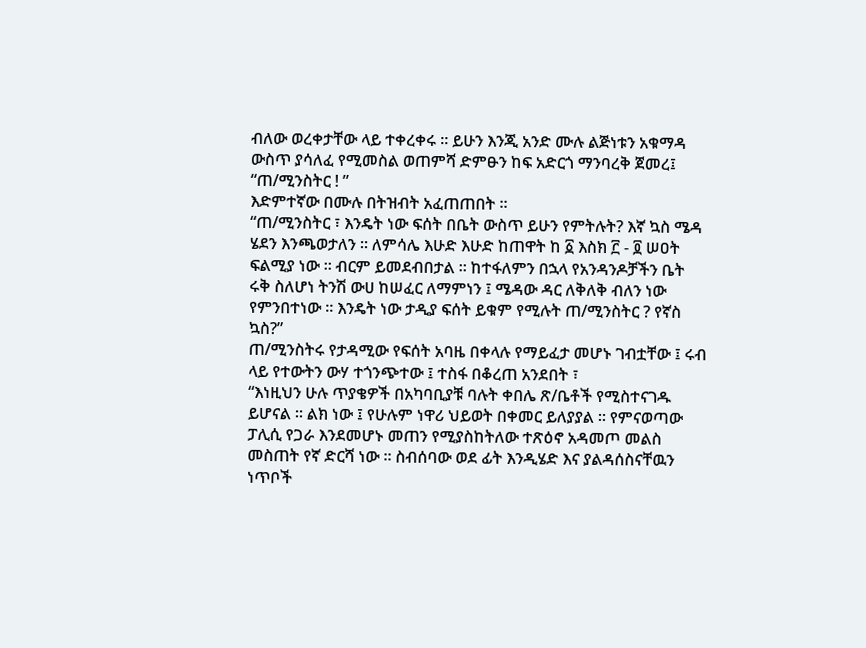ብለው ወረቀታቸው ላይ ተቀረቀሩ ። ይሁን እንጂ አንድ ሙሉ ልጅነቱን አቁማዳ ውስጥ ያሳለፈ የሚመስል ወጠምሻ ድምፁን ከፍ አድርጎ ማንባረቅ ጀመረ፤
“ጠ/ሚንስትር ! ”
እድምተኛው በሙሉ በትዝብት አፈጠጠበት ።
“ጠ/ሚንስትር ፣ እንዴት ነው ፍሰት በቤት ውስጥ ይሁን የምትሉት? እኛ ኳስ ሜዳ ሄደን እንጫወታለን ። ለምሳሌ እሁድ እሁድ ከጠዋት ከ ፩ እስክ ፫ - ፬ ሠዐት ፍልሚያ ነው ። ብርም ይመደብበታል ። ከተፋለምን በኋላ የአንዳንዶቻችን ቤት ሩቅ ስለሆነ ትንሽ ውሀ ከሠፈር ለማምነን ፤ ሜዳው ዳር ለቅለቅ ብለን ነው የምንበተነው ። እንዴት ነው ታዲያ ፍሰት ይቁም የሚሉት ጠ/ሚንስትር ? የኛስ ኳስ?”
ጠ/ሚንስትሩ የታዳሚው የፍሰት አባዜ በቀላሉ የማይፈታ መሆኑ ገብቷቸው ፤ ሩብ ላይ የተውትን ውሃ ተጎንጭተው ፤ ተስፋ በቆረጠ አንደበት ፣
“እነዚህን ሁሉ ጥያቄዎች በአካባቢያቹ ባሉት ቀበሌ ጽ/ቤቶች የሚስተናገዱ ይሆናል ። ልክ ነው ፤ የሁሉም ነዋሪ ህይወት በቀመር ይለያያል ። የምናወጣው ፓሊሲ የጋራ እንደመሆኑ መጠን የሚያስከትለው ተጽዕኖ አዳመጦ መልስ መስጠት የኛ ድርሻ ነው ። ስብሰባው ወደ ፊት እንዲሄድ እና ያልዳሰስናቸዉን ነጥቦች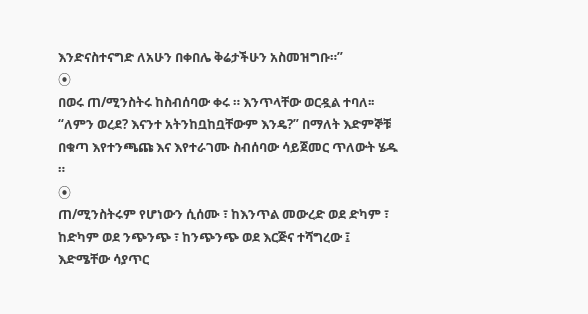እንድናስተናግድ ለአሁን በቀበሌ ቅሬታችሁን አስመዝግቡ።”
⦿
በወሩ ጠ/ሚንስትሩ ከስብሰባው ቀሩ ። እንጥላቸው ወርዷል ተባለ፡፡
“ለምን ወረደ? እናንተ አትንከቧከቧቸውም እንዴ?” በማለት እድምኞቹ በቁጣ እየተንጫጩ እና እየተራገሙ ስብሰባው ሳይጀመር ጥለውት ሄዱ ።
⦿
ጠ/ሚንስትሩም የሆነውን ሲሰሙ ፣ ከእንጥል መውረድ ወደ ድካም ፣ ከድካም ወደ ንጭንጭ ፣ ከንጭንጭ ወደ እርጅና ተሻግረው ፤ እድሜቸው ሳያጥር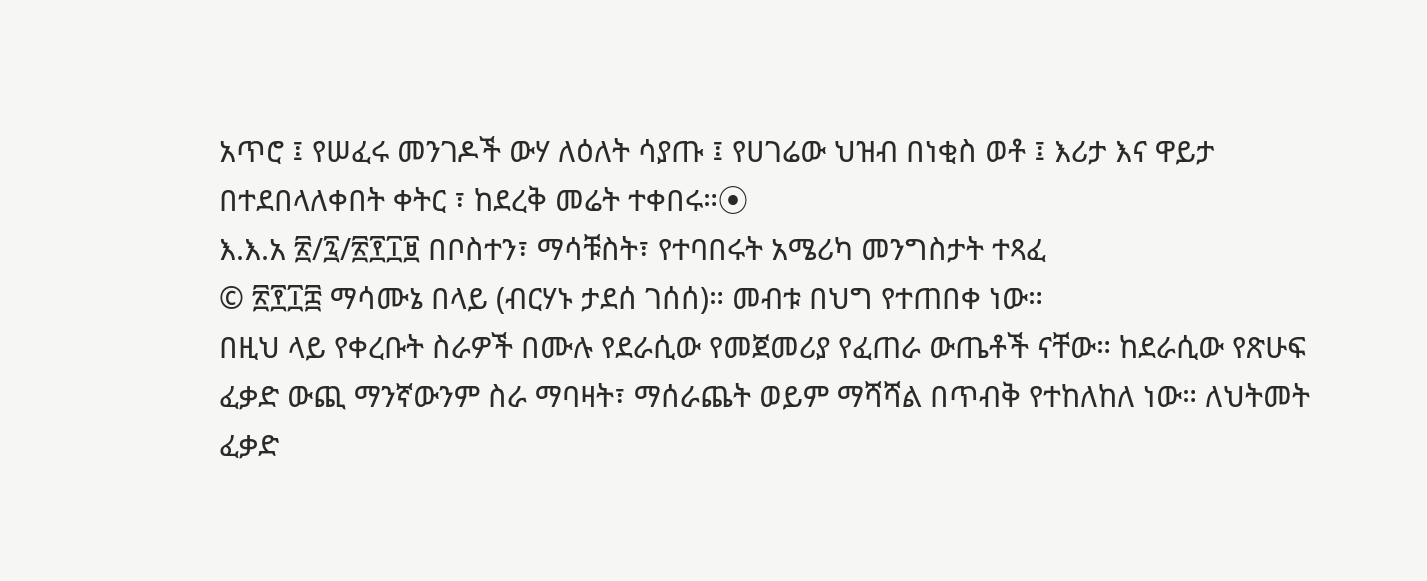አጥሮ ፤ የሠፈሩ መንገዶች ውሃ ለዕለት ሳያጡ ፤ የሀገሬው ህዝብ በነቂስ ወቶ ፤ እሪታ እና ዋይታ በተደበላለቀበት ቀትር ፣ ከደረቅ መሬት ተቀበሩ።⦿
እ.እ.አ ፳/፯/፳፻፲፱ በቦስተን፣ ማሳቹስት፣ የተባበሩት አሜሪካ መንግስታት ተጻፈ
© ፳፻፲፰ ማሳሙኔ በላይ (ብርሃኑ ታደሰ ገሰሰ)። መብቱ በህግ የተጠበቀ ነው።
በዚህ ላይ የቀረቡት ስራዎች በሙሉ የደራሲው የመጀመሪያ የፈጠራ ውጤቶች ናቸው። ከደራሲው የጽሁፍ ፈቃድ ውጪ ማንኛውንም ስራ ማባዛት፣ ማሰራጨት ወይም ማሻሻል በጥብቅ የተከለከለ ነው። ለህትመት ፈቃድ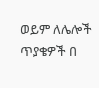ወይም ለሌሎች ጥያቄዎች በ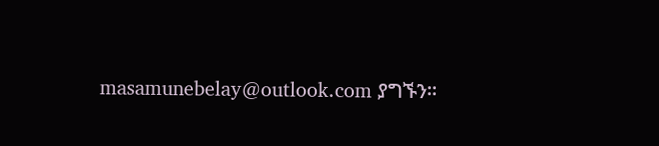masamunebelay@outlook.com ያግኙን።